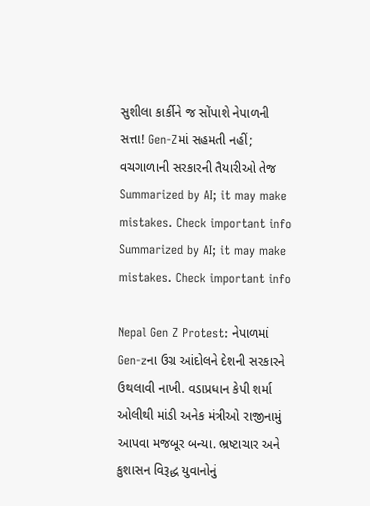સુશીલા કાર્કીને જ સોંપાશે નેપાળની સત્તા! Gen-Zમાં સહમતી નહીં; વચગાળાની સરકારની તૈયારીઓ તેજ
Summarized by AI; it may make mistakes. Check important info
Summarized by AI; it may make mistakes. Check important info

Nepal Gen Z Protest: નેપાળમાં Gen-zના ઉગ્ર આંદોલને દેશની સરકારને ઉથલાવી નાખી. વડાપ્રધાન કેપી શર્મા ઓલીથી માંડી અનેક મંત્રીઓ રાજીનામું આપવા મજબૂર બન્યા. ભ્રષ્ટાચાર અને કુશાસન વિરૂદ્ધ યુવાનોનું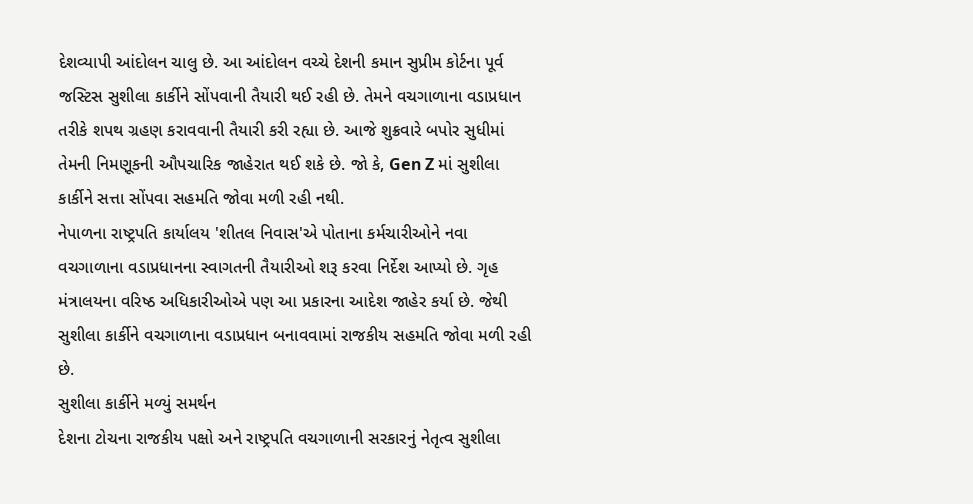દેશવ્યાપી આંદોલન ચાલુ છે. આ આંદોલન વચ્ચે દેશની કમાન સુપ્રીમ કોર્ટના પૂર્વ જસ્ટિસ સુશીલા કાર્કીને સોંપવાની તૈયારી થઈ રહી છે. તેમને વચગાળાના વડાપ્રધાન તરીકે શપથ ગ્રહણ કરાવવાની તૈયારી કરી રહ્યા છે. આજે શુક્રવારે બપોર સુધીમાં તેમની નિમણૂકની ઔપચારિક જાહેરાત થઈ શકે છે. જો કે, Gen Z માં સુશીલા કાર્કીને સત્તા સોંપવા સહમતિ જોવા મળી રહી નથી.
નેપાળના રાષ્ટ્રપતિ કાર્યાલય 'શીતલ નિવાસ'એ પોતાના કર્મચારીઓને નવા વચગાળાના વડાપ્રધાનના સ્વાગતની તૈયારીઓ શરૂ કરવા નિર્દેશ આપ્યો છે. ગૃહ મંત્રાલયના વરિષ્ઠ અધિકારીઓએ પણ આ પ્રકારના આદેશ જાહેર કર્યા છે. જેથી સુશીલા કાર્કીને વચગાળાના વડાપ્રધાન બનાવવામાં રાજકીય સહમતિ જોવા મળી રહી છે.
સુશીલા કાર્કીને મળ્યું સમર્થન
દેશના ટોચના રાજકીય પક્ષો અને રાષ્ટ્રપતિ વચગાળાની સરકારનું નેતૃત્વ સુશીલા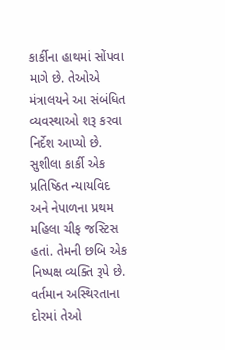કાર્કીના હાથમાં સોંપવા માગે છે. તેઓએ મંત્રાલયને આ સંબંધિત વ્યવસ્થાઓ શરૂ કરવા નિર્દેશ આપ્યો છે. સુશીલા કાર્કી એક પ્રતિષ્ઠિત ન્યાયવિદ અને નેપાળના પ્રથમ મહિલા ચીફ જસ્ટિસ હતાં. તેમની છબિ એક નિષ્પક્ષ વ્યક્તિ રૂપે છે. વર્તમાન અસ્થિરતાના દોરમાં તેઓ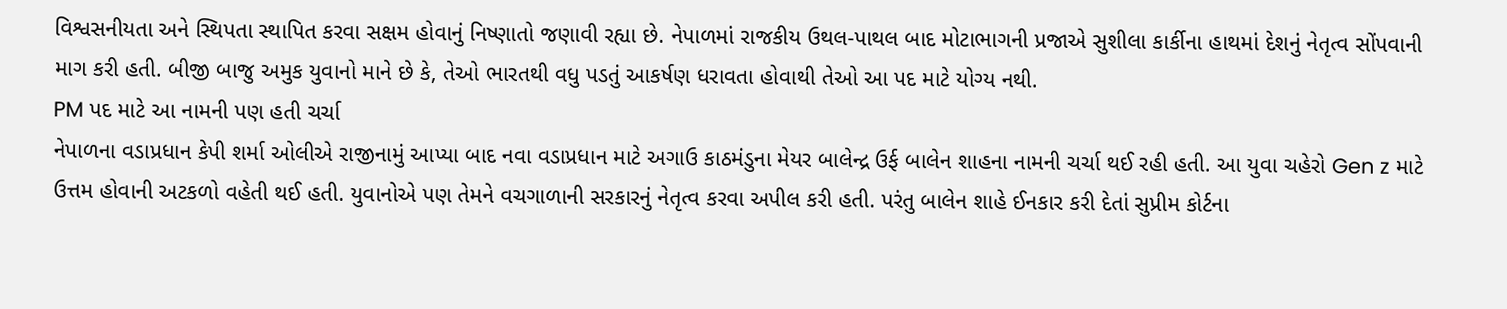વિશ્વસનીયતા અને સ્થિપતા સ્થાપિત કરવા સક્ષમ હોવાનું નિષ્ણાતો જણાવી રહ્યા છે. નેપાળમાં રાજકીય ઉથલ-પાથલ બાદ મોટાભાગની પ્રજાએ સુશીલા કાર્કીના હાથમાં દેશનું નેતૃત્વ સોંપવાની માગ કરી હતી. બીજી બાજુ અમુક યુવાનો માને છે કે, તેઓ ભારતથી વધુ પડતું આકર્ષણ ધરાવતા હોવાથી તેઓ આ પદ માટે યોગ્ય નથી.
PM પદ માટે આ નામની પણ હતી ચર્ચા
નેપાળના વડાપ્રધાન કેપી શર્મા ઓલીએ રાજીનામું આપ્યા બાદ નવા વડાપ્રધાન માટે અગાઉ કાઠમંડુના મેયર બાલેન્દ્ર ઉર્ફ બાલેન શાહના નામની ચર્ચા થઈ રહી હતી. આ યુવા ચહેરો Gen z માટે ઉત્તમ હોવાની અટકળો વહેતી થઈ હતી. યુવાનોએ પણ તેમને વચગાળાની સરકારનું નેતૃત્વ કરવા અપીલ કરી હતી. પરંતુ બાલેન શાહે ઈનકાર કરી દેતાં સુપ્રીમ કોર્ટના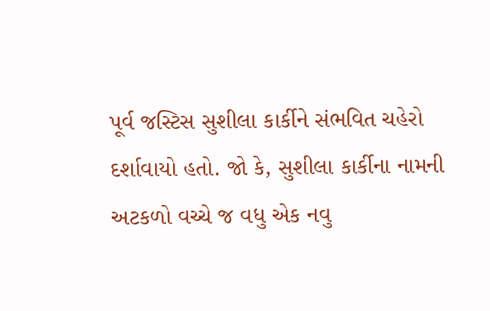પૂર્વ જસ્ટિસ સુશીલા કાર્કીને સંભવિત ચહેરો દર્શાવાયો હતો. જો કે, સુશીલા કાર્કીના નામની અટકળો વચ્ચે જ વધુ એક નવુ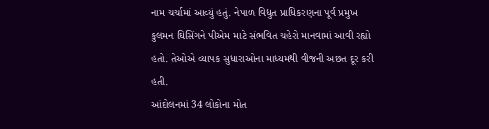નામ ચર્ચામાં આવ્યું હતું. નેપાળ વિદ્યુત પ્રાધિકરણના પૂર્વ પ્રમુખ કુલમન ઘિસિંગને પીએમ માટે સંભવિત ચહેરો માનવામાં આવી રહ્યો હતો. તેઓએ વ્યાપક સુધારાઓના માધ્યમથી વીજની અછત દૂર કરી હતી.
આંદોલનમાં 34 લોકોના મોત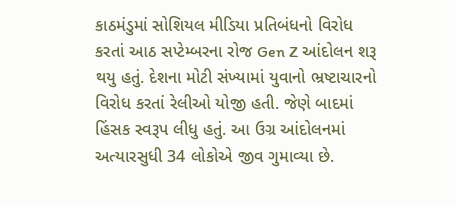કાઠમંડુમાં સોશિયલ મીડિયા પ્રતિબંધનો વિરોધ કરતાં આઠ સપ્ટેમ્બરના રોજ Gen Z આંદોલન શરૂ થયુ હતું. દેશના મોટી સંખ્યામાં યુવાનો ભ્રષ્ટાચારનો વિરોધ કરતાં રેલીઓ યોજી હતી. જેણે બાદમાં હિંસક સ્વરૂપ લીધુ હતું. આ ઉગ્ર આંદોલનમાં અત્યારસુધી 34 લોકોએ જીવ ગુમાવ્યા છે.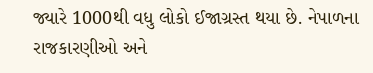જ્યારે 1000થી વધુ લોકો ઈજાગ્રસ્ત થયા છે. નેપાળના રાજકારણીઓ અને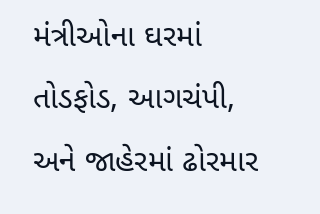મંત્રીઓના ઘરમાં તોડફોડ, આગચંપી, અને જાહેરમાં ઢોરમાર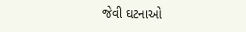જેવી ઘટનાઓ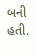બની હતી.